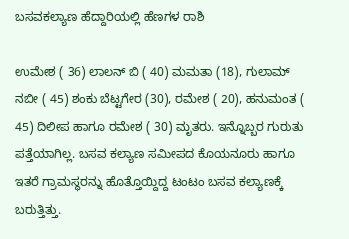ಬಸವಕಲ್ಯಾಣ ಹೆದ್ದಾರಿಯಲ್ಲಿ ಹೆಣಗಳ ರಾಶಿ

ಉಮೇಶ ( 36) ಲಾಲನ್ ಬಿ ( 40) ಮಮತಾ (18), ಗುಲಾಮ್ ನಬೀ ( 45) ಶಂಕು ಬೆಟ್ಟಗೇರ (30), ರಮೇಶ ( 20), ಹನುಮಂತ ( 45) ದಿಲೀಪ ಹಾಗೂ ರಮೇಶ ( 30) ಮೃತರು. ಇನ್ನೊಬ್ಬರ ಗುರುತು ಪತ್ತೆಯಾಗಿಲ್ಲ. ಬಸವ ಕಲ್ಯಾಣ ಸಮೀಪದ ಕೊಯನೂರು ಹಾಗೂ ಇತರೆ ಗ್ರಾಮಸ್ಥರನ್ನು ಹೊತ್ತೊಯ್ದಿದ್ದ ಟಂಟಂ ಬಸವ ಕಲ್ಯಾಣಕ್ಕೆ ಬರುತ್ತಿತ್ತು.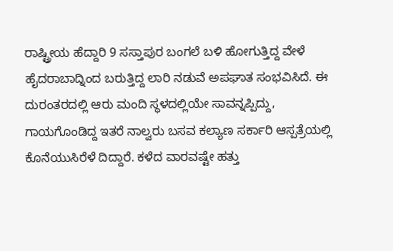ರಾಷ್ಟ್ರೀಯ ಹೆದ್ದಾರಿ 9 ಸಸ್ತಾಪುರ ಬಂಗಲೆ ಬಳಿ ಹೋಗುತ್ತಿದ್ದ ವೇಳೆ ಹೈದರಾಬಾದ್ನಿಂದ ಬರುತ್ತಿದ್ದ ಲಾರಿ ನಡುವೆ ಅಪಘಾತ ಸಂಭವಿಸಿದೆ. ಈ ದುರಂತರದಲ್ಲಿ ಆರು ಮಂದಿ ಸ್ಥಳದಲ್ಲಿಯೇ ಸಾವನ್ನಪ್ಪಿದ್ದು, ಗಾಯಗೊಂಡಿದ್ದ ಇತರೆ ನಾಲ್ವರು ಬಸವ ಕಲ್ಯಾಣ ಸರ್ಕಾರಿ ಆಸ್ಪತ್ರೆಯಲ್ಲಿ ಕೊನೆಯುಸಿರೆಳೆ ದಿದ್ದಾರೆ. ಕಳೆದ ವಾರವಷ್ಟೇ ಹತ್ತು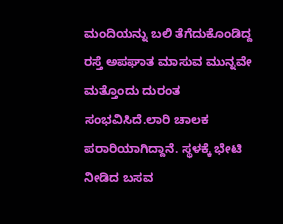ಮಂದಿಯನ್ನು ಬಲಿ ತೆಗೆದುಕೊಂಡಿದ್ದ ರಸ್ತೆ ಅಪಘಾತ ಮಾಸುವ ಮುನ್ನವೇ ಮತ್ತೊಂದು ದುರಂತ ಸಂಭವಿಸಿದೆ.ಲಾರಿ ಚಾಲಕ ಪರಾರಿಯಾಗಿದ್ದಾನೆ. ಸ್ಥಳಕ್ಕೆ ಭೇಟಿ ನೀಡಿದ ಬಸವ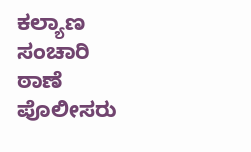ಕಲ್ಯಾಣ ಸಂಚಾರಿ ಠಾಣೆ ಪೊಲೀಸರು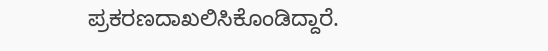ಪ್ರಕರಣದಾಖಲಿಸಿಕೊಂಡಿದ್ದಾರೆ.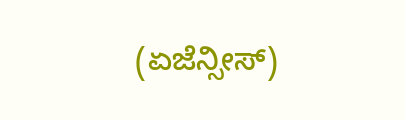(ಏಜೆನ್ಸೀಸ್)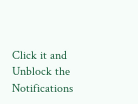Click it and Unblock the Notifications